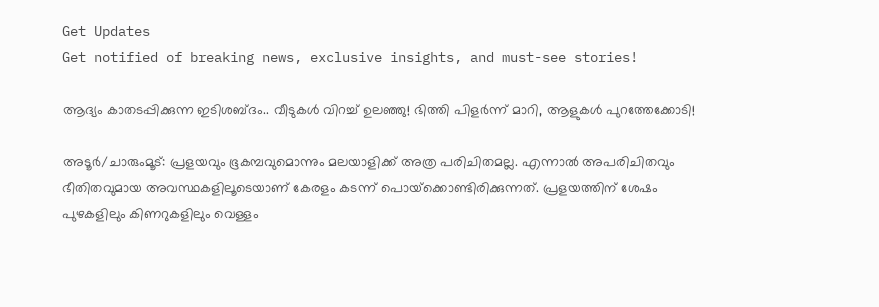Get Updates
Get notified of breaking news, exclusive insights, and must-see stories!

ആദ്യം കാതടപ്പിക്കുന്ന ഇടിശബ്ദം.. വീടുകൾ വിറച്ച് ഉലഞ്ഞു! ഭിത്തി പിളർന്ന് മാറി, ആളുകൾ പുറത്തേക്കോടി!

അടൂർ/ചാരുംമൂട്: പ്രളയവും ഭൂകമ്പവുമൊന്നും മലയാളിക്ക് അത്ര പരിചിതമല്ല. എന്നാല്‍ അപരിചിതവും ഭീതിതവുമായ അവസ്ഥകളിലൂടെയാണ് കേരളം കടന്ന് പൊയ്‌ക്കൊണ്ടിരിക്കുന്നത്. പ്രളയത്തിന് ശേഷം പുഴകളിലും കിണറുകളിലും വെള്ളം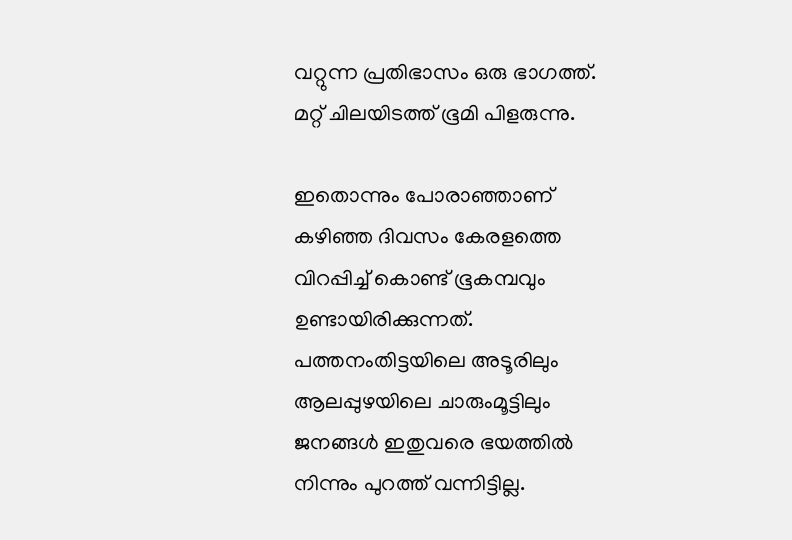വറ്റുന്ന പ്രതിഭാസം ഒരു ഭാഗത്ത്. മറ്റ് ചിലയിടത്ത് ഭൂമി പിളരുന്നു.

ഇതൊന്നും പോരാഞ്ഞാണ് കഴിഞ്ഞ ദിവസം കേരളത്തെ വിറപ്പിച്ച് കൊണ്ട് ഭൂകമ്പവും ഉണ്ടായിരിക്കുന്നത്. പത്തനംതിട്ടയിലെ അടൂരിലും ആലപ്പുഴയിലെ ചാരുംമൂട്ടിലും ജനങ്ങള്‍ ഇതുവരെ ഭയത്തില്‍ നിന്നും പുറത്ത് വന്നിട്ടില്ല.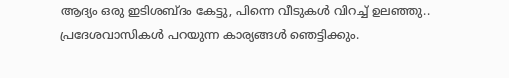ആദ്യം ഒരു ഇടിശബ്ദം കേട്ടു, പിന്നെ വീടുകള്‍ വിറച്ച് ഉലഞ്ഞു.. പ്രദേശവാസികള്‍ പറയുന്ന കാര്യങ്ങള്‍ ഞെട്ടിക്കും.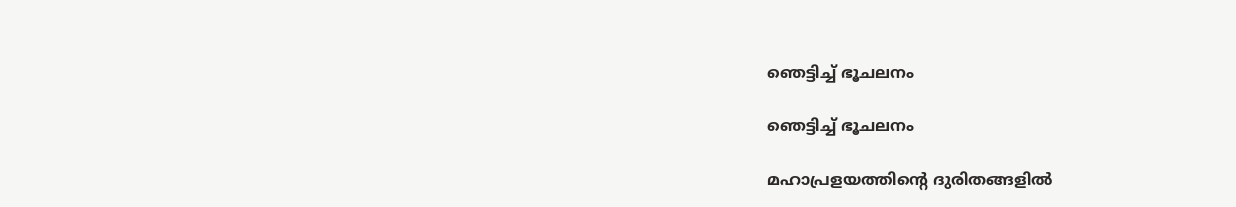ഞെട്ടിച്ച് ഭൂചലനം

ഞെട്ടിച്ച് ഭൂചലനം

മഹാപ്രളയത്തിന്റെ ദുരിതങ്ങളില്‍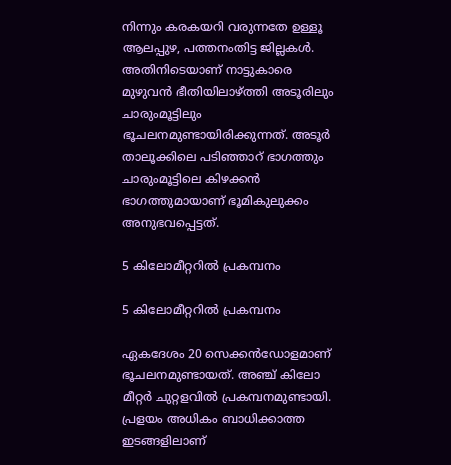നിന്നും കരകയറി വരുന്നതേ ഉള്ളൂ ആലപ്പുഴ, പത്തനംതിട്ട ജില്ലകള്‍. അതിനിടെയാണ് നാട്ടുകാരെ മുഴുവന്‍ ഭീതിയിലാഴ്ത്തി അടൂരിലും ചാരുംമൂട്ടിലും ഭൂചലനമുണ്ടായിരിക്കുന്നത്. അടൂര്‍ താലൂക്കിലെ പടിഞ്ഞാറ് ഭാഗത്തും ചാരുംമൂട്ടിലെ കിഴക്കന്‍ ഭാഗത്തുമായാണ് ഭൂമികുലുക്കം അനുഭവപ്പെട്ടത്.

5 കിലോമീറ്ററിൽ പ്രകമ്പനം

5 കിലോമീറ്ററിൽ പ്രകമ്പനം

ഏകദേശം 20 സെക്കന്‍ഡോളമാണ് ഭൂചലനമുണ്ടായത്. അഞ്ച് കിലോ മീറ്റര്‍ ചുറ്റളവില്‍ പ്രകമ്പനമുണ്ടായി. പ്രളയം അധികം ബാധിക്കാത്ത ഇടങ്ങളിലാണ്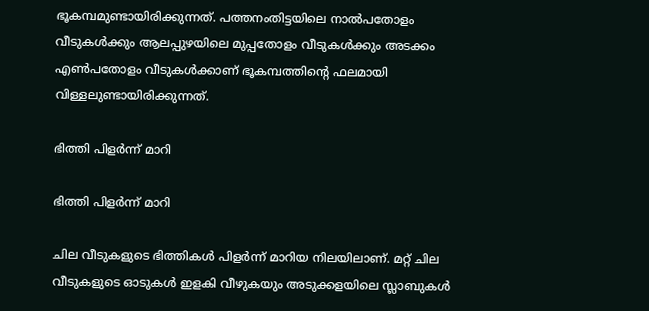ഭൂകമ്പമുണ്ടായിരിക്കുന്നത്. പത്തനംതിട്ടയിലെ നാല്‍പതോളം വീടുകള്‍ക്കും ആലപ്പുഴയിലെ മുപ്പതോളം വീടുകള്‍ക്കും അടക്കം എണ്‍പതോളം വീടുകള്‍ക്കാണ് ഭൂകമ്പത്തിന്റെ ഫലമായി വിള്ളലുണ്ടായിരിക്കുന്നത്.

ഭിത്തി പിളർന്ന് മാറി

ഭിത്തി പിളർന്ന് മാറി

ചില വീടുകളുടെ ഭിത്തികള്‍ പിളര്‍ന്ന് മാറിയ നിലയിലാണ്. മറ്റ് ചില വീടുകളുടെ ഓടുകള്‍ ഇളകി വീഴുകയും അടുക്കളയിലെ സ്ലാബുകള്‍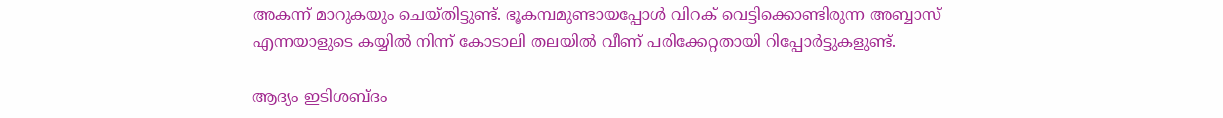അകന്ന് മാറുകയും ചെയ്തിട്ടുണ്ട്. ഭൂകമ്പമുണ്ടായപ്പോള്‍ വിറക് വെട്ടിക്കൊണ്ടിരുന്ന അബ്ബാസ് എന്നയാളുടെ കയ്യില്‍ നിന്ന് കോടാലി തലയില്‍ വീണ് പരിക്കേറ്റതായി റിപ്പോര്‍ട്ടുകളുണ്ട്.

ആദ്യം ഇടിശബ്ദം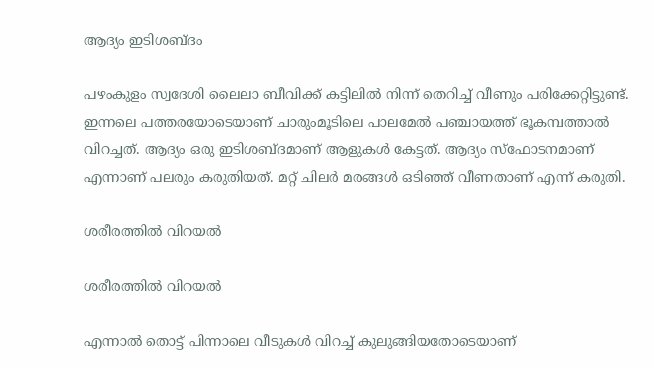ആദ്യം ഇടിശബ്ദം

പഴംകുളം സ്വദേശി ലൈലാ ബീവിക്ക് കട്ടിലില്‍ നിന്ന് തെറിച്ച് വീണും പരിക്കേറ്റിട്ടുണ്ട്. ഇന്നലെ പത്തരയോടെയാണ് ചാരുംമൂടിലെ പാലമേല്‍ പഞ്ചായത്ത് ഭൂകമ്പത്താല്‍ വിറച്ചത്. ആദ്യം ഒരു ഇടിശബ്ദമാണ് ആളുകള്‍ കേട്ടത്. ആദ്യം സ്‌ഫോടനമാണ് എന്നാണ് പലരും കരുതിയത്. മറ്റ് ചിലര്‍ മരങ്ങള്‍ ഒടിഞ്ഞ് വീണതാണ് എന്ന് കരുതി.

ശരീരത്തിൽ വിറയൽ

ശരീരത്തിൽ വിറയൽ

എന്നാല്‍ തൊട്ട് പിന്നാലെ വീടുകള്‍ വിറച്ച് കുലുങ്ങിയതോടെയാണ്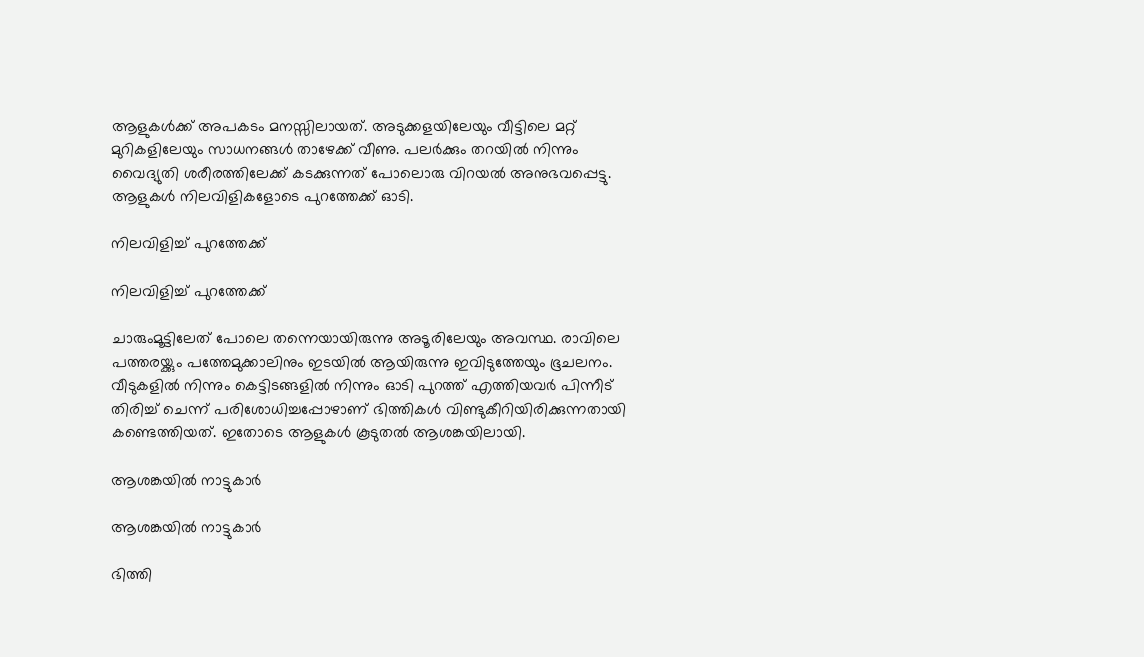ആളുകള്‍ക്ക് അപകടം മനസ്സിലായത്. അടുക്കളയിലേയും വീട്ടിലെ മറ്റ് മുറികളിലേയും സാധനങ്ങള്‍ താഴേക്ക് വീണു. പലര്‍ക്കും തറയില്‍ നിന്നും വൈദ്യുതി ശരീരത്തിലേക്ക് കടക്കുന്നത് പോലൊരു വിറയല്‍ അനുഭവപ്പെട്ടു. ആളുകള്‍ നിലവിളികളോടെ പുറത്തേക്ക് ഓടി.

നിലവിളിച്ച് പുറത്തേക്ക്

നിലവിളിച്ച് പുറത്തേക്ക്

ചാരുംമൂട്ടിലേത് പോലെ തന്നെയായിരുന്നു അടൂരിലേയും അവസ്ഥ. രാവിലെ പത്തരയ്ക്കും പത്തേമുക്കാലിനും ഇടയില്‍ ആയിരുന്നു ഇവിടുത്തേയും ഭൂചലനം. വീടുകളില്‍ നിന്നും കെട്ടിടങ്ങളില്‍ നിന്നും ഓടി പുറത്ത് എത്തിയവര്‍ പിന്നീട് തിരിച്ച് ചെന്ന് പരിശോധിച്ചപ്പോഴാണ് ഭിത്തികള്‍ വിണ്ടുകീറിയിരിക്കുന്നതായി കണ്ടെത്തിയത്. ഇതോടെ ആളുകള്‍ കൂടുതല്‍ ആശങ്കയിലായി.

ആശങ്കയിൽ നാട്ടുകാർ

ആശങ്കയിൽ നാട്ടുകാർ

ഭിത്തി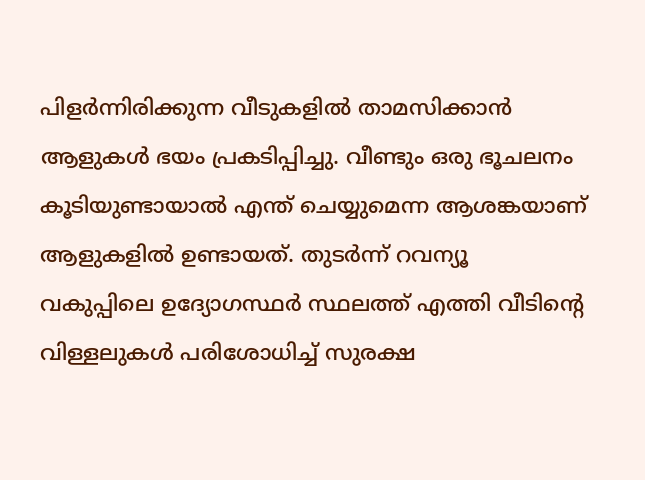പിളര്‍ന്നിരിക്കുന്ന വീടുകളില്‍ താമസിക്കാന്‍ ആളുകള്‍ ഭയം പ്രകടിപ്പിച്ചു. വീണ്ടും ഒരു ഭൂചലനം കൂടിയുണ്ടായാല്‍ എന്ത് ചെയ്യുമെന്ന ആശങ്കയാണ് ആളുകളില്‍ ഉണ്ടായത്. തുടര്‍ന്ന് റവന്യൂ വകുപ്പിലെ ഉദ്യോഗസ്ഥര്‍ സ്ഥലത്ത് എത്തി വീടിന്റെ വിള്ളലുകള്‍ പരിശോധിച്ച് സുരക്ഷ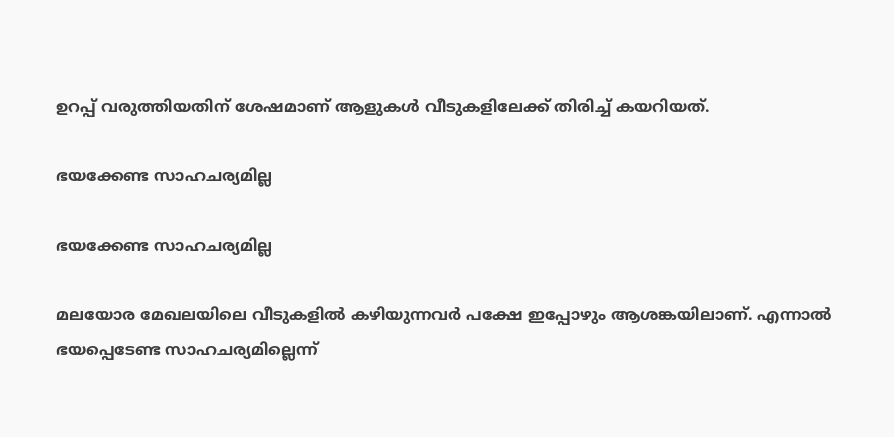ഉറപ്പ് വരുത്തിയതിന് ശേഷമാണ് ആളുകള്‍ വീടുകളിലേക്ക് തിരിച്ച് കയറിയത്.

ഭയക്കേണ്ട സാഹചര്യമില്ല

ഭയക്കേണ്ട സാഹചര്യമില്ല

മലയോര മേഖലയിലെ വീടുകളില്‍ കഴിയുന്നവര്‍ പക്ഷേ ഇപ്പോഴും ആശങ്കയിലാണ്. എന്നാല്‍ ഭയപ്പെടേണ്ട സാഹചര്യമില്ലെന്ന്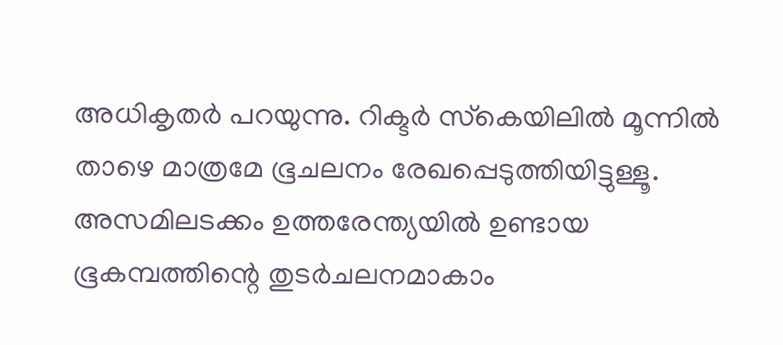അധികൃതര്‍ പറയുന്നു. റിക്ടര്‍ സ്‌കെയിലില്‍ മൂന്നില്‍ താഴെ മാത്രമേ ഭൂചലനം രേഖപ്പെടുത്തിയിട്ടുള്ളൂ. അസമിലടക്കം ഉത്തരേന്ത്യയില്‍ ഉണ്ടായ ഭൂകമ്പത്തിന്റെ തുടര്‍ചലനമാകാം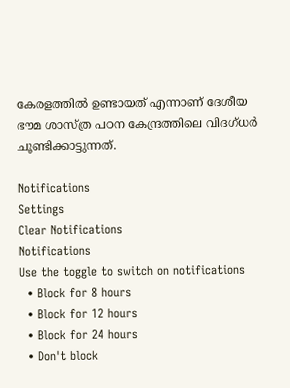കേരളത്തില്‍ ഉണ്ടായത് എന്നാണ് ദേശീയ ഭൗമ ശാസ്ത്ര പഠന കേന്ദ്രത്തിലെ വിദഗ്ധര്‍ ചൂണ്ടിക്കാട്ടുന്നത്.

Notifications
Settings
Clear Notifications
Notifications
Use the toggle to switch on notifications
  • Block for 8 hours
  • Block for 12 hours
  • Block for 24 hours
  • Don't block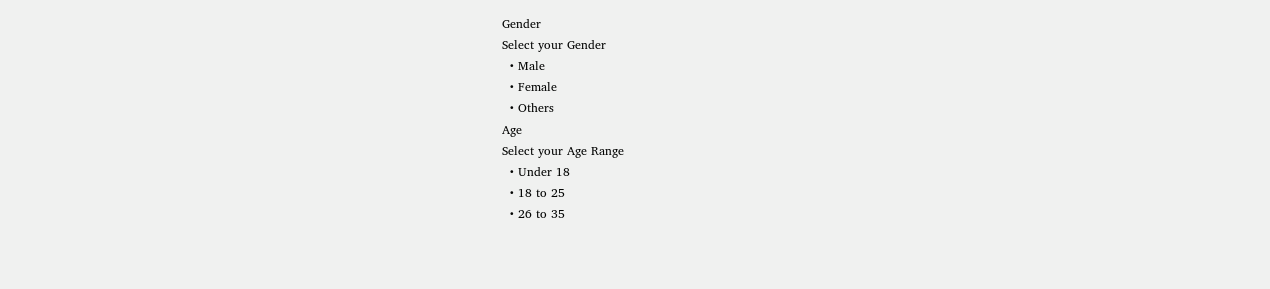Gender
Select your Gender
  • Male
  • Female
  • Others
Age
Select your Age Range
  • Under 18
  • 18 to 25
  • 26 to 35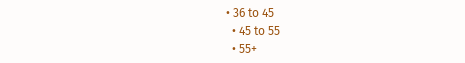• 36 to 45
  • 45 to 55
  • 55+